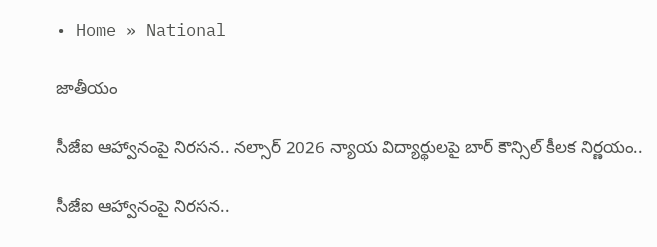• Home » National

జాతీయం

సీజేఐ ఆహ్వానంపై నిరసన.. నల్సార్ 2026 న్యాయ విద్యార్థులపై బార్ కౌన్సిల్ కీలక నిర్ణయం..

సీజేఐ ఆహ్వానంపై నిరసన..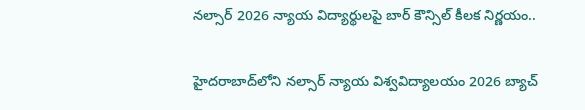నల్సార్ 2026 న్యాయ విద్యార్థులపై బార్ కౌన్సిల్ కీలక నిర్ణయం..

హైదరాబాద్‌లోని నల్సార్ న్యాయ విశ్వవిద్యాలయం 2026 బ్యాచ్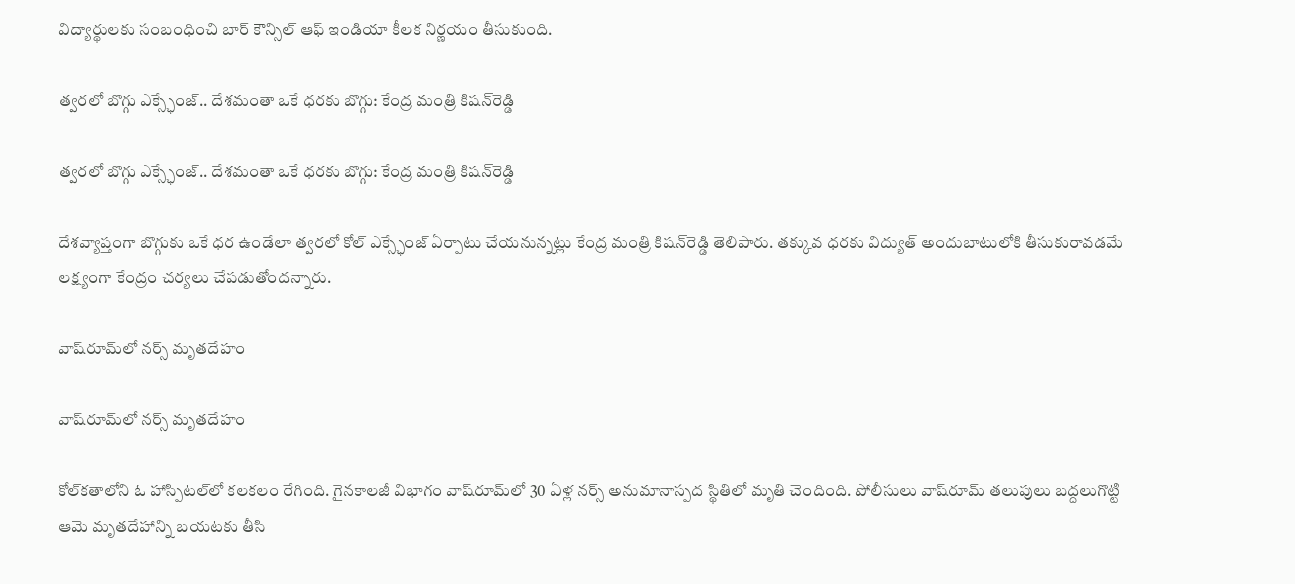విద్యార్థులకు సంబంధించి బార్ కౌన్సిల్ ఆఫ్ ఇండియా కీలక నిర్ణయం తీసుకుంది.

త్వరలో బొగ్గు ఎక్స్ఛేంజ్‌.. దేశమంతా ఒకే ధరకు బొగ్గు: కేంద్ర మంత్రి కిషన్‌రెడ్డి

త్వరలో బొగ్గు ఎక్స్ఛేంజ్‌.. దేశమంతా ఒకే ధరకు బొగ్గు: కేంద్ర మంత్రి కిషన్‌రెడ్డి

దేశవ్యాప్తంగా బొగ్గుకు ఒకే ధర ఉండేలా త్వరలో కోల్‌ ఎక్స్ఛేంజ్‌ ఏర్పాటు చేయనున్నట్లు కేంద్ర మంత్రి కిషన్‌రెడ్డి తెలిపారు. తక్కువ ధరకు విద్యుత్‌ అందుబాటులోకి తీసుకురావడమే లక్ష్యంగా కేంద్రం చర్యలు చేపడుతోందన్నారు.

వాష్‌రూమ్‌లో నర్స్ మృతదేహం

వాష్‌రూమ్‌లో నర్స్ మృతదేహం

కోల్‌కతాలోని ఓ హాస్పిటల్‌‌లో కలకలం రేగింది. గైనకాలజీ విభాగం వాష్‌రూమ్‌లో 30 ఏళ్ల నర్స్ అనుమానాస్పద స్థితిలో మృతి చెందింది. పోలీసులు వాష్‌రూమ్ తలుపులు బద్దలుగొట్టి ఆమె మృతదేహాన్ని బయటకు తీసి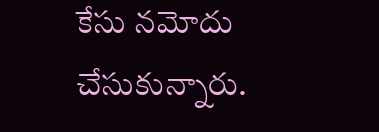కేసు నమోదు చేసుకున్నారు.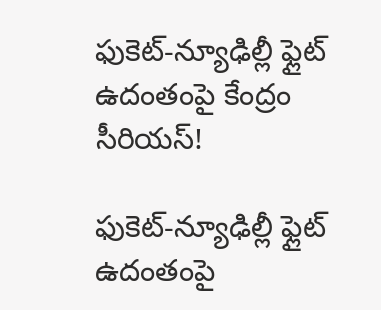ఫుకెట్-న్యూఢిల్లీ ఫ్లైట్ ఉదంతంపై కేంద్రం సీరియస్!

ఫుకెట్-న్యూఢిల్లీ ఫ్లైట్ ఉదంతంపై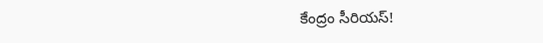కేంద్రం సీరియస్!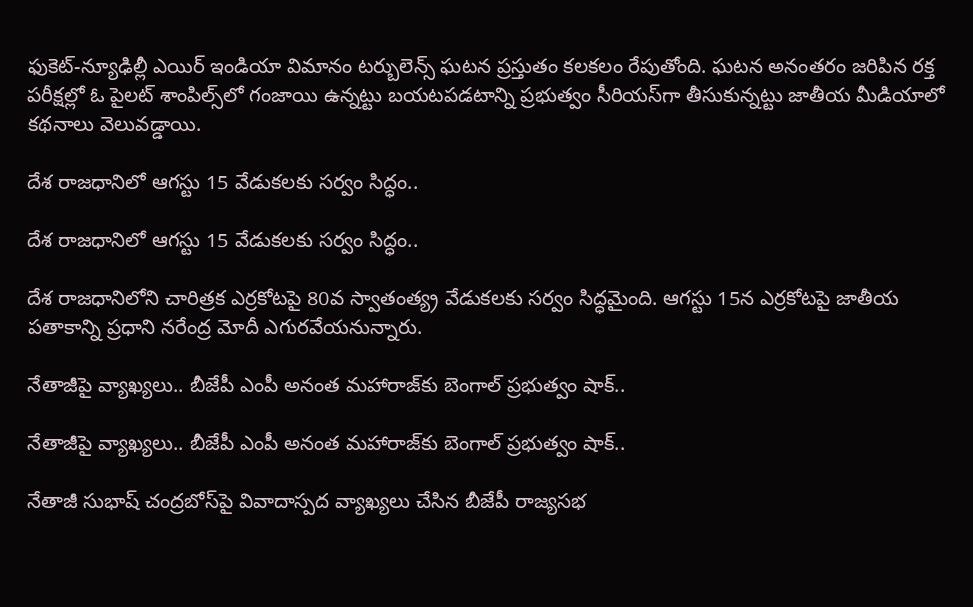ఫుకెట్-న్యూఢిల్లీ ఎయిర్ ఇండియా విమానం టర్బులెన్స్ ఘటన ప్రస్తుతం కలకలం రేపుతోంది. ఘటన అనంతరం జరిపిన రక్త పరీక్షల్లో ఓ పైలట్‌ శాంపిల్స్‌లో గంజాయి ఉన్నట్టు బయటపడటాన్ని ప్రభుత్వం సీరియస్‌గా తీసుకున్నట్టు జాతీయ మీడియాలో కథనాలు వెలువడ్డాయి.

దేశ రాజధానిలో ఆగస్టు 15 వేడుకలకు సర్వం సిద్ధం..

దేశ రాజధానిలో ఆగస్టు 15 వేడుకలకు సర్వం సిద్ధం..

దేశ రాజధానిలోని చారిత్రక ఎర్రకోటపై 80వ స్వాతంత్య్ర వేడుకలకు సర్వం సిద్ధమైంది. ఆగస్టు 15న ఎర్రకోటపై జాతీయ పతాకాన్ని ప్రధాని నరేంద్ర మోదీ ఎగురవేయనున్నారు.

నేతాజీపై వ్యాఖ్యలు.. బీజేపీ ఎంపీ అనంత మహారాజ్‌కు బెంగాల్ ప్రభుత్వం షాక్..

నేతాజీపై వ్యాఖ్యలు.. బీజేపీ ఎంపీ అనంత మహారాజ్‌కు బెంగాల్ ప్రభుత్వం షాక్..

నేతాజీ సుభాష్ చంద్రబోస్‌పై వివాదాస్పద వ్యాఖ్యలు చేసిన బీజేపీ రాజ్యసభ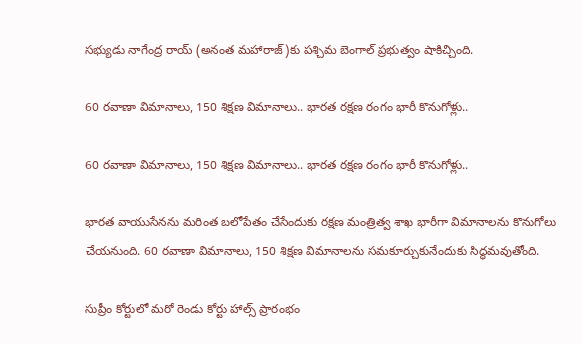సభ్యుడు నాగేంద్ర రాయ్ (అనంత మహారాజ్)కు పశ్చిమ బెంగాల్ ప్రభుత్వం షాకిచ్చింది.

60 రవాణా విమానాలు, 150 శిక్షణ విమానాలు.. భారత రక్షణ రంగం భారీ కొనుగోళ్లు..

60 రవాణా విమానాలు, 150 శిక్షణ విమానాలు.. భారత రక్షణ రంగం భారీ కొనుగోళ్లు..

భారత వాయుసేనను మరింత బలోపేతం చేసేందుకు రక్షణ మంత్రిత్వ శాఖ భారీగా విమానాలను కొనుగోలు చేయనుంది. 60 రవాణా విమానాలు, 150 శిక్షణ విమానాలను సమకూర్చుకునేందుకు సిద్ధమవుతోంది.

సుప్రీం కోర్టులో మరో రెండు కోర్టు హాల్స్ ప్రారంభం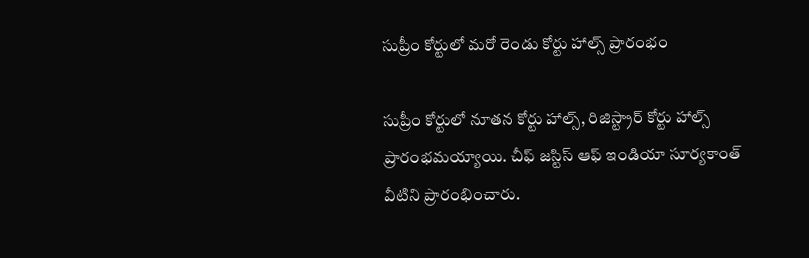సుప్రీం కోర్టులో మరో రెండు కోర్టు హాల్స్ ప్రారంభం

సుప్రీం కోర్టులో నూతన కోర్టు హాల్స్, రిజిస్ట్రార్ కోర్టు హాల్స్ ప్రారంభమయ్యాయి. చీఫ్ జస్టిస్ ఆఫ్ ఇండియా సూర్యకాంత్ వీటిని ప్రారంభించారు.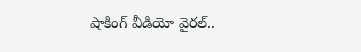షాకింగ్ వీడియో వైరల్..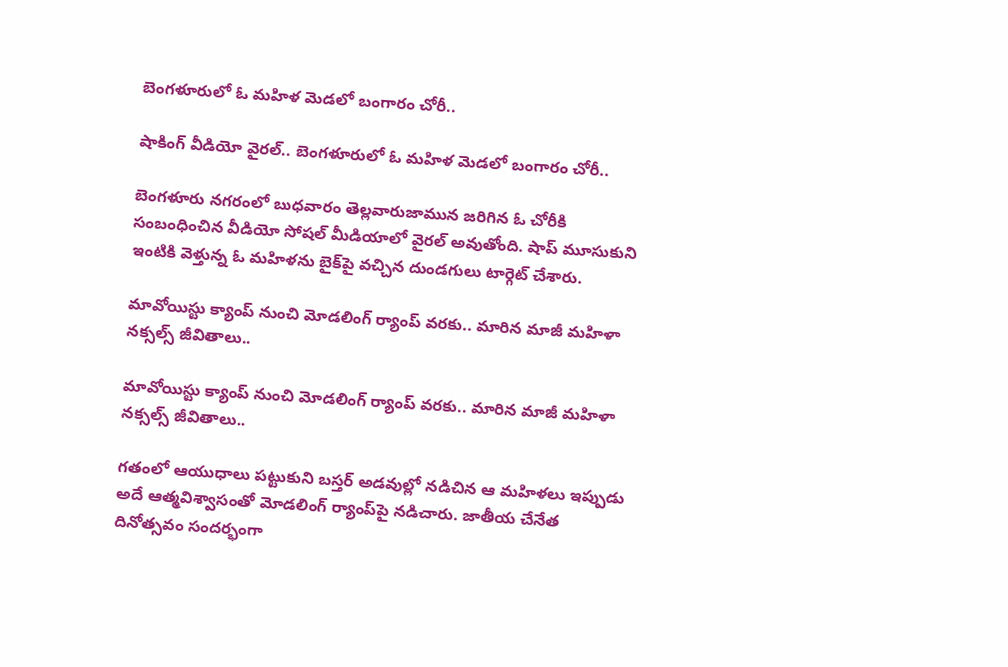బెంగళూరులో ఓ మహిళ మెడలో బంగారం చోరీ..

షాకింగ్ వీడియో వైరల్.. బెంగళూరులో ఓ మహిళ మెడలో బంగారం చోరీ..

బెంగళూరు నగరంలో బుధవారం తెల్లవారుజామున జరిగిన ఓ చోరీకి సంబంధించిన వీడియో సోషల్ మీడియాలో వైరల్ అవుతోంది. షాప్ మూసుకుని ఇంటికి వెళ్తున్న ఓ మహిళను బైక్‌పై వచ్చిన దుండగులు టార్గెట్ చేశారు.

మావోయిస్టు క్యాంప్‌ నుంచి మోడలింగ్ ర్యాంప్ వరకు.. మారిన మాజీ మహిళా నక్సల్స్ జీవితాలు..

మావోయిస్టు క్యాంప్‌ నుంచి మోడలింగ్ ర్యాంప్ వరకు.. మారిన మాజీ మహిళా నక్సల్స్ జీవితాలు..

గతంలో ఆయుధాలు పట్టుకుని బస్తర్ అడవుల్లో నడిచిన ఆ మహిళలు ఇప్పుడు అదే ఆత్మవిశ్వాసంతో మోడలింగ్‌ ర్యాంప్‌పై నడిచారు. జాతీయ చేనేత దినోత్సవం సందర్భంగా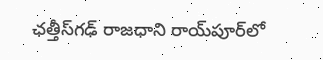ఛత్తీస్‌గఢ్‌ రాజధాని రాయ్‌పూర్‌లో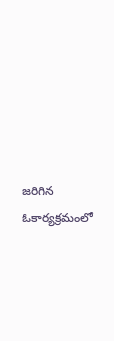జరిగిన ఓకార్యక్రమంలో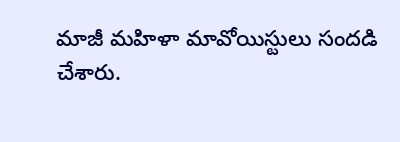మాజీ మహిళా మావోయిస్టులు సందడి చేశారు.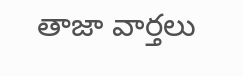తాజా వార్తలు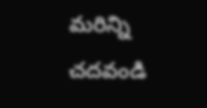మరిన్ని చదవండి